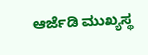ಆರ್ಜೆಡಿ ಮುಖ್ಯಸ್ಥ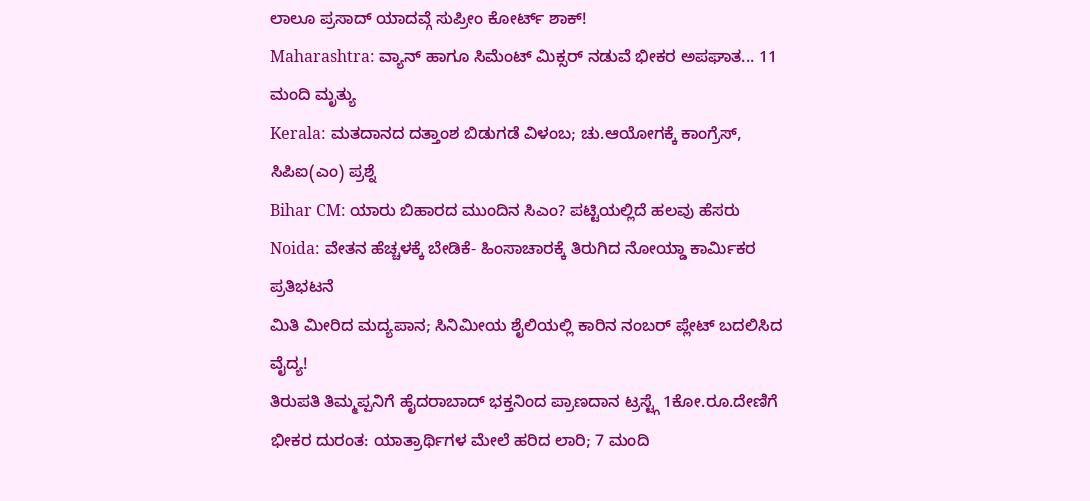ಲಾಲೂ ಪ್ರಸಾದ್ ಯಾದವ್ಗೆ ಸುಪ್ರೀಂ ಕೋರ್ಟ್ ಶಾಕ್!
Maharashtra: ವ್ಯಾನ್ ಹಾಗೂ ಸಿಮೆಂಟ್ ಮಿಕ್ಸರ್ ನಡುವೆ ಭೀಕರ ಅಪಘಾತ... 11 ಮಂದಿ ಮೃತ್ಯು
Kerala: ಮತದಾನದ ದತ್ತಾಂಶ ಬಿಡುಗಡೆ ವಿಳಂಬ; ಚು.ಆಯೋಗಕ್ಕೆ ಕಾಂಗ್ರೆಸ್, ಸಿಪಿಐ(ಎಂ) ಪ್ರಶ್ನೆ
Bihar CM: ಯಾರು ಬಿಹಾರದ ಮುಂದಿನ ಸಿಎಂ? ಪಟ್ಟಿಯಲ್ಲಿದೆ ಹಲವು ಹೆಸರು
Noida: ವೇತನ ಹೆಚ್ಚಳಕ್ಕೆ ಬೇಡಿಕೆ- ಹಿಂಸಾಚಾರಕ್ಕೆ ತಿರುಗಿದ ನೋಯ್ಡಾ ಕಾರ್ಮಿಕರ ಪ್ರತಿಭಟನೆ
ಮಿತಿ ಮೀರಿದ ಮದ್ಯಪಾನ; ಸಿನಿಮೀಯ ಶೈಲಿಯಲ್ಲಿ ಕಾರಿನ ನಂಬರ್ ಪ್ಲೇಟ್ ಬದಲಿಸಿದ ವೈದ್ಯ!
ತಿರುಪತಿ ತಿಮ್ಮಪ್ಪನಿಗೆ ಹೈದರಾಬಾದ್ ಭಕ್ತನಿಂದ ಪ್ರಾಣದಾನ ಟ್ರಸ್ಟ್ಗೆ 1ಕೋ.ರೂ.ದೇಣಿಗೆ
ಭೀಕರ ದುರಂತ: ಯಾತ್ರಾರ್ಥಿಗಳ ಮೇಲೆ ಹರಿದ ಲಾರಿ; 7 ಮಂದಿ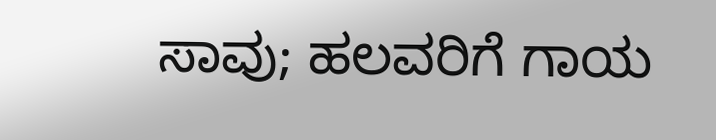ಸಾವು; ಹಲವರಿಗೆ ಗಾಯ